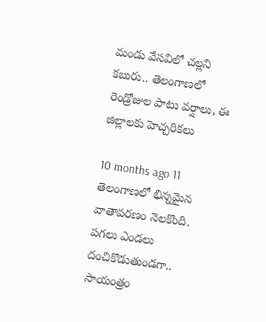మండు వేసవిలో చల్లని కబురు.. తెలంగాణలో రెండ్రోజుల పాటు వర్షాలు, ఈ జిల్లాలకు హెచ్చరికలు

10 months ago 11
తెలంగాణలో భిన్నమైన వాతావరణం నెలకొంది. పగలు ఎండలు దంచికొడుతుండగా.. సాయంత్రం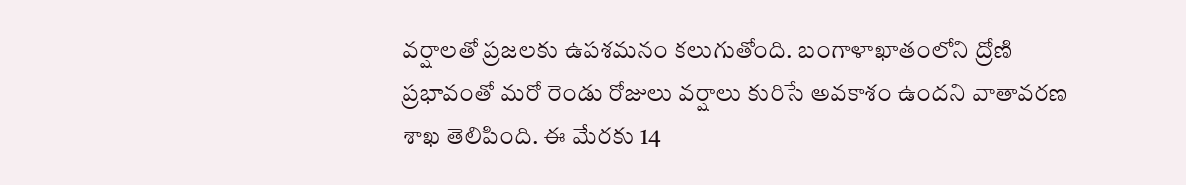వర్షాలతో ప్రజలకు ఉపశమనం కలుగుతోంది. బంగాళాఖాతంలోని ద్రోణి ప్రభావంతో మరో రెండు రోజులు వర్షాలు కురిసే అవకాశం ఉందని వాతావరణ శాఖ తెలిపింది. ఈ మేరకు 14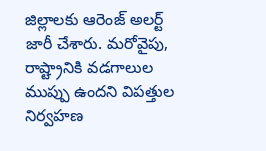జిల్లాలకు ఆరెంజ్ అలర్ట్ జారీ చేశారు. మరోవైపు, రాష్ట్రానికి వడగాలుల ముప్పు ఉందని విపత్తుల నిర్వహణ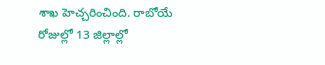శాఖ హెచ్చరించింది. రాబోయే రోజుల్లో 13 జిల్లాల్లో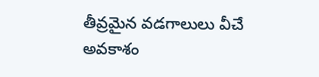తీవ్రమైన వడగాలులు వీచే అవకాశం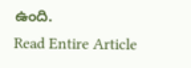ఉంది.
Read Entire Article